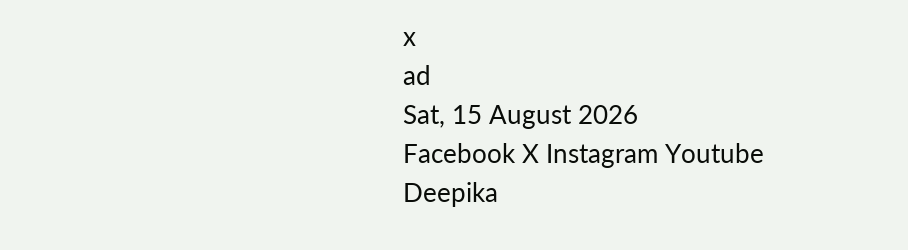x
ad
Sat, 15 August 2026
Facebook X Instagram Youtube
Deepika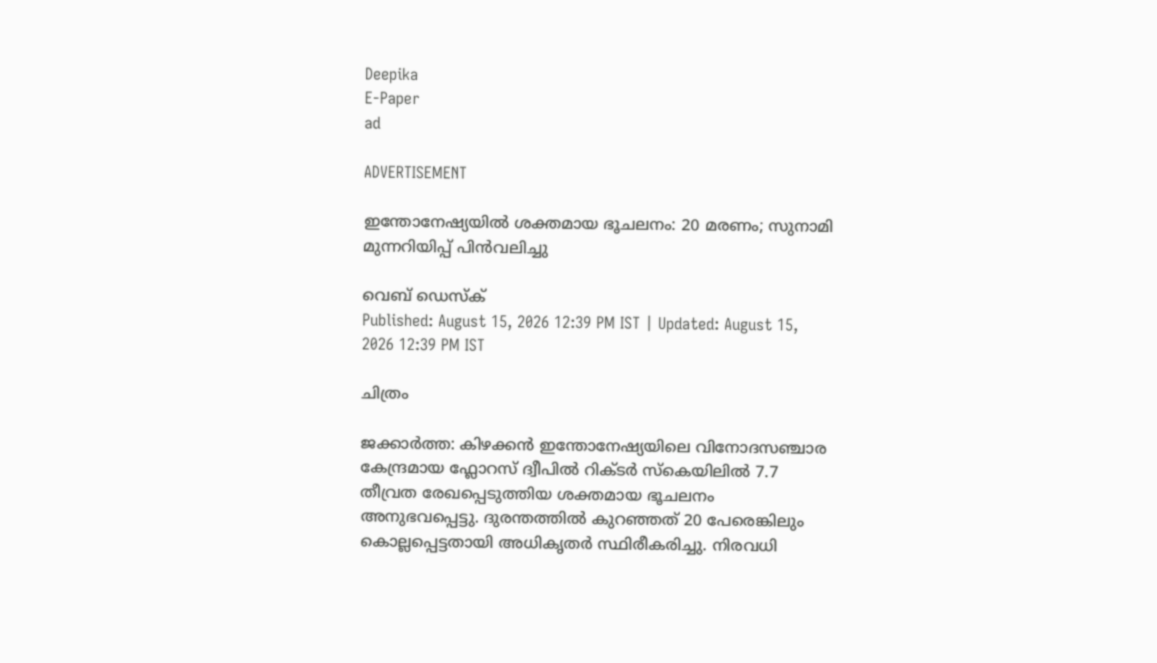Deepika
E-Paper
ad

ADVERTISEMENT

ഇന്തോനേഷ്യയിൽ ശക്തമായ ഭൂചലനം: 20 മരണം; സുനാമി മുന്നറിയിപ്പ് പിൻവലിച്ചു

വെബ് ഡെസ്ക്
Published: August 15, 2026 12:39 PM IST | Updated: August 15, 2026 12:39 PM IST

ചിത്രം

ജക്കാർത്ത: കിഴക്കൻ ഇന്തോനേഷ്യയിലെ വിനോദസഞ്ചാര കേന്ദ്രമായ ഫ്ലോറസ് ദ്വീപിൽ റിക്ടർ സ്കെയിലിൽ 7.7 തീവ്രത രേഖപ്പെടുത്തിയ ശക്തമായ ഭൂചലനം അനുഭവപ്പെട്ടു. ദുരന്തത്തിൽ കുറഞ്ഞത് 20 പേരെങ്കിലും കൊല്ലപ്പെട്ടതായി അധികൃതർ സ്ഥിരീകരിച്ചു. നിരവധി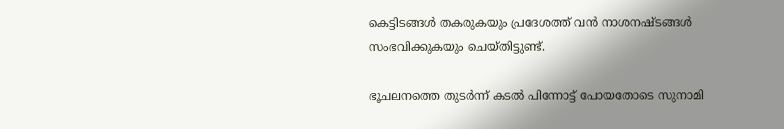കെട്ടിടങ്ങൾ തകരുകയും പ്രദേശത്ത് വൻ നാശനഷ്ടങ്ങൾ സംഭവിക്കുകയും ചെയ്തിട്ടുണ്ട്.

ഭൂചലനത്തെ തുടർന്ന് കടൽ പിന്നോട്ട് പോയതോടെ സുനാമി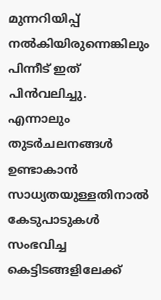മുന്നറിയിപ്പ് നൽകിയിരുന്നെങ്കിലും പിന്നീട് ഇത് പിൻവലിച്ചു. എന്നാലും തുടർചലനങ്ങൾ ഉണ്ടാകാൻ സാധ്യതയുള്ളതിനാൽ കേടുപാടുകൾ സംഭവിച്ച കെട്ടിടങ്ങളിലേക്ക്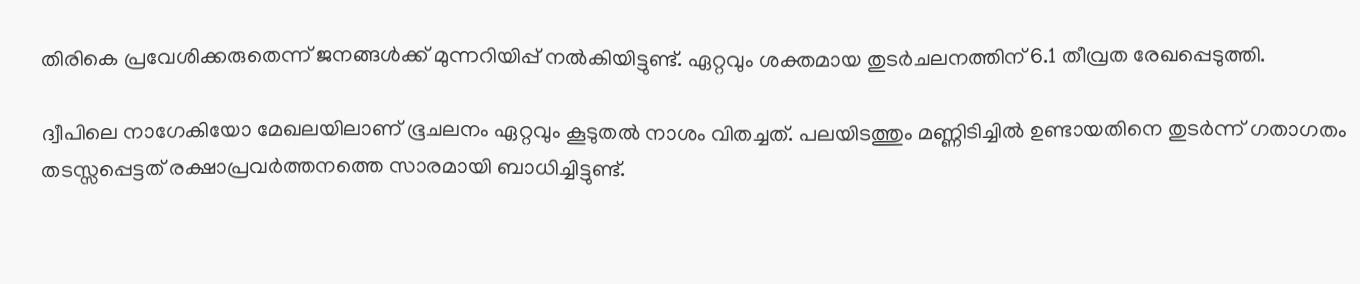തിരികെ പ്രവേശിക്കരുതെന്ന് ജനങ്ങൾക്ക് മുന്നറിയിപ്പ് നൽകിയിട്ടുണ്ട്. ഏറ്റവും ശക്തമായ തുടർചലനത്തിന് 6.1 തീവ്രത രേഖപ്പെടുത്തി.

ദ്വീപിലെ നാഗേകിയോ മേഖലയിലാണ് ഭൂചലനം ഏറ്റവും കൂടുതൽ നാശം വിതച്ചത്. പലയിടത്തും മണ്ണിടിച്ചിൽ ഉണ്ടായതിനെ തുടർന്ന് ഗതാഗതം തടസ്സപ്പെട്ടത് രക്ഷാപ്രവർത്തനത്തെ സാരമായി ബാധിച്ചിട്ടുണ്ട്.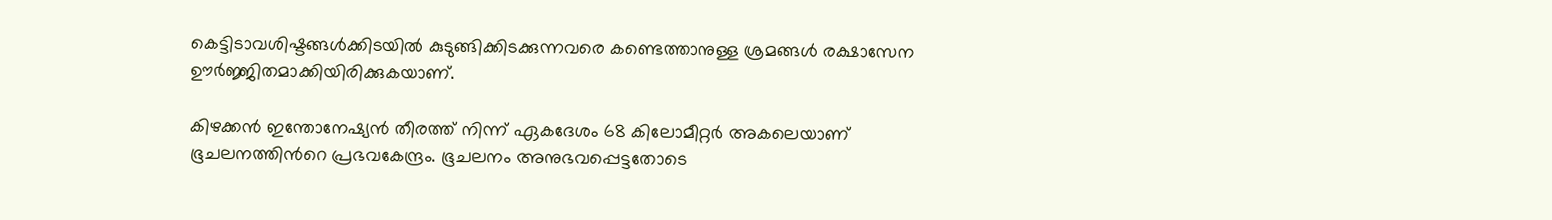കെട്ടിടാവശിഷ്ടങ്ങൾക്കിടയിൽ കുടുങ്ങിക്കിടക്കുന്നവരെ കണ്ടെത്താനുള്ള ശ്രമങ്ങൾ രക്ഷാസേന ഊർജ്ജിതമാക്കിയിരിക്കുകയാണ്.

കിഴക്കൻ ഇന്തോനേഷ്യൻ തീരത്ത് നിന്ന് ഏകദേശം 68 കിലോമീറ്റർ അകലെയാണ് ഭൂചലനത്തിന്‍റെ പ്രഭവകേന്ദ്രം. ഭൂചലനം അനുഭവപ്പെട്ടതോടെ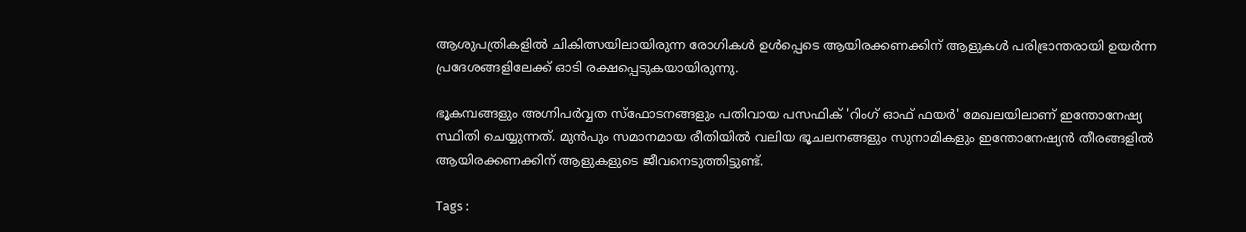ആശുപത്രികളിൽ ചികിത്സയിലായിരുന്ന രോഗികൾ ഉൾപ്പെടെ ആയിരക്കണക്കിന് ആളുകൾ പരിഭ്രാന്തരായി ഉയർന്ന പ്രദേശങ്ങളിലേക്ക് ഓടി രക്ഷപ്പെടുകയായിരുന്നു.

ഭൂകമ്പങ്ങളും അഗ്നിപർവ്വത സ്ഫോടനങ്ങളും പതിവായ പസഫിക് 'റിംഗ് ഓഫ് ഫയർ' മേഖലയിലാണ് ഇന്തോനേഷ്യ സ്ഥിതി ചെയ്യുന്നത്. മുൻപും സമാനമായ രീതിയിൽ വലിയ ഭൂചലനങ്ങളും സുനാമികളും ഇന്തോനേഷ്യൻ തീരങ്ങളിൽ ആയിരക്കണക്കിന് ആളുകളുടെ ജീവനെടുത്തിട്ടുണ്ട്.

Tags :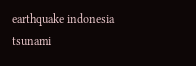earthquake indonesia tsunami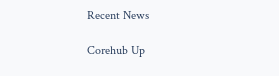Recent News

Corehub Up